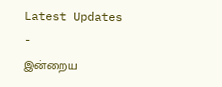Latest Updates
-
இன்றைய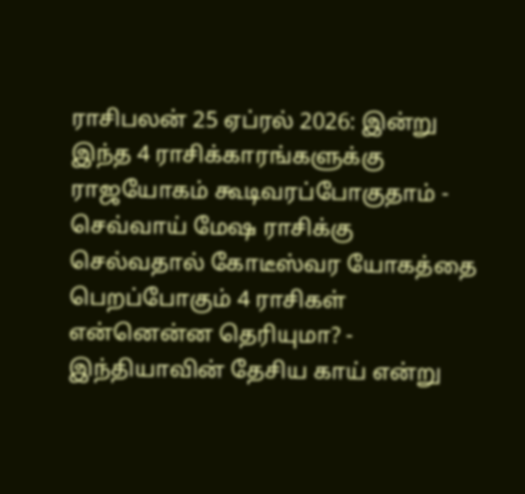ராசிபலன் 25 ஏப்ரல் 2026: இன்று இந்த 4 ராசிக்காரங்களுக்கு ராஜயோகம் கூடிவரப்போகுதாம் -
செவ்வாய் மேஷ ராசிக்கு செல்வதால் கோடீஸ்வர யோகத்தை பெறப்போகும் 4 ராசிகள் என்னென்ன தெரியுமா? -
இந்தியாவின் தேசிய காய் என்று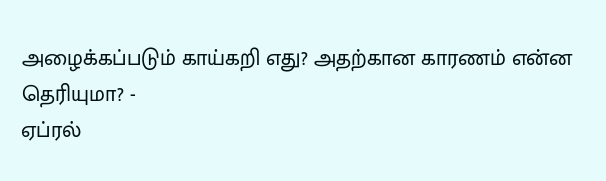அழைக்கப்படும் காய்கறி எது? அதற்கான காரணம் என்ன தெரியுமா? -
ஏப்ரல்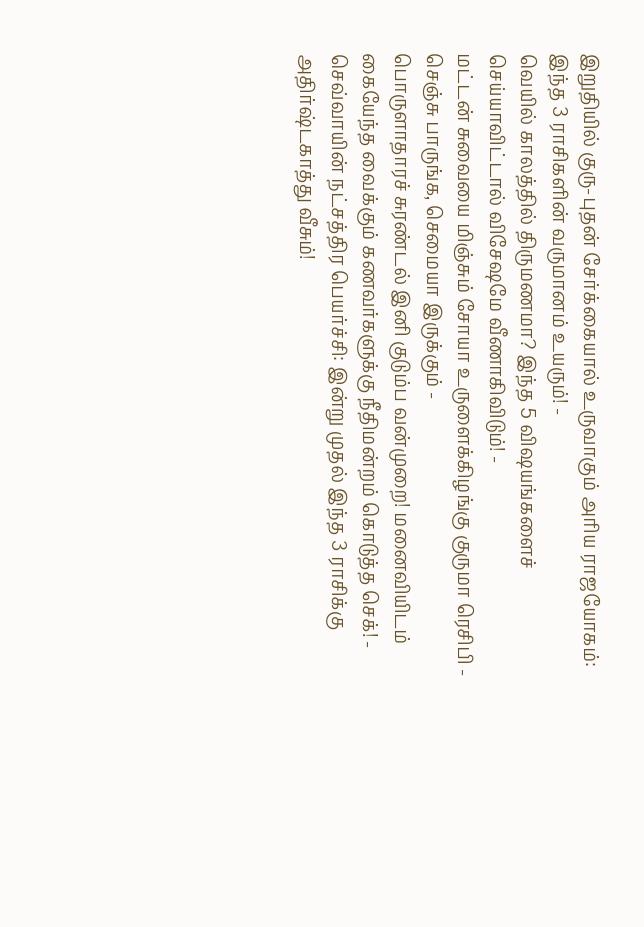இறுதியில் குரு-புதன் சேர்க்கையால் உருவாகும் அரிய ராஜயோகம்: இந்த 3 ராசிகளின் வருமானம் உயரும்! -
வெயில் காலத்தில் திருமணமா? இந்த 5 விஷயங்களைச் செய்யாவிட்டால் விசேஷமே வீணாகிவிடும்! -
மட்டன் சுவையை மிஞ்சும் சோயா உருளைக்கிழங்கு குருமா ரெசிபி - செஞ்சு பாருங்க, செமையா இருக்கும் -
பொருளாதாரச் சுரண்டல் இனி குடும்ப வன்முறை! மனைவியிடம் கையேந்த வைக்கும் கணவர்களுக்கு நீதிமன்றம் கொடுத்த செக்! -
செவ்வாயின் நட்சத்திர பெயர்ச்சி: இன்று முதல் இந்த 3 ராசிக்கு அதிர்ஷ்டகாத்து வீசும்!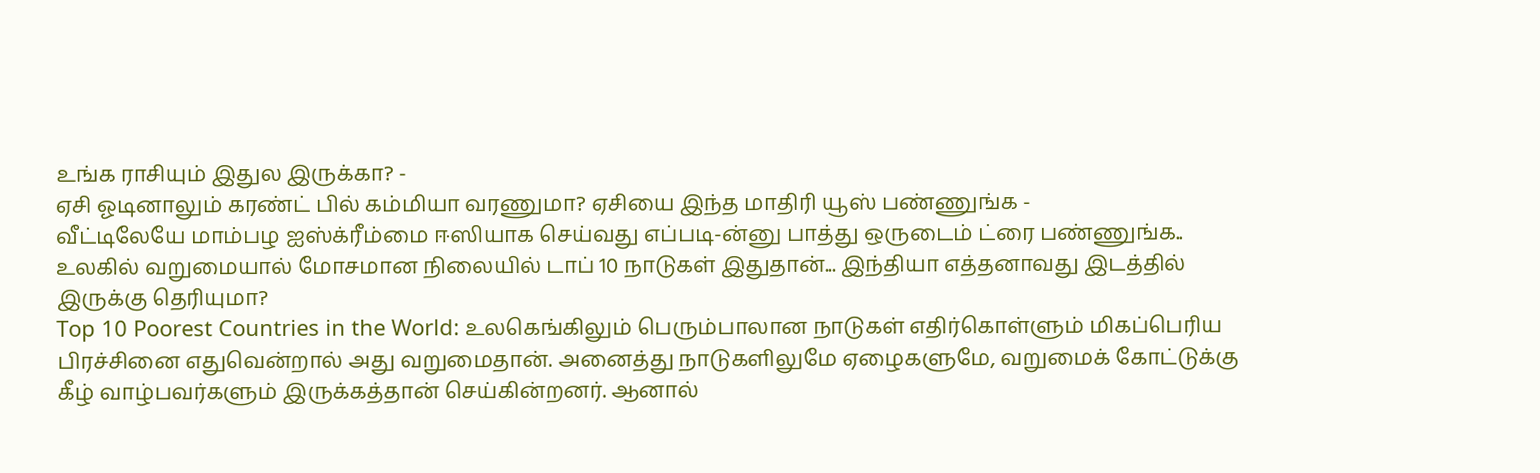உங்க ராசியும் இதுல இருக்கா? -
ஏசி ஓடினாலும் கரண்ட் பில் கம்மியா வரணுமா? ஏசியை இந்த மாதிரி யூஸ் பண்ணுங்க -
வீட்டிலேயே மாம்பழ ஐஸ்க்ரீம்மை ஈஸியாக செய்வது எப்படி-ன்னு பாத்து ஒருடைம் ட்ரை பண்ணுங்க..
உலகில் வறுமையால் மோசமான நிலையில் டாப் 10 நாடுகள் இதுதான்... இந்தியா எத்தனாவது இடத்தில் இருக்கு தெரியுமா?
Top 10 Poorest Countries in the World: உலகெங்கிலும் பெரும்பாலான நாடுகள் எதிர்கொள்ளும் மிகப்பெரிய பிரச்சினை எதுவென்றால் அது வறுமைதான். அனைத்து நாடுகளிலுமே ஏழைகளுமே, வறுமைக் கோட்டுக்கு கீழ் வாழ்பவர்களும் இருக்கத்தான் செய்கின்றனர். ஆனால்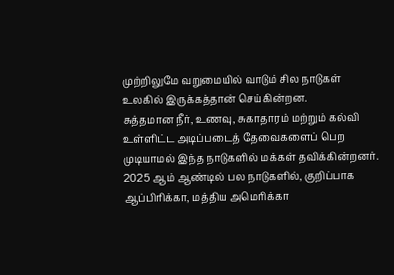முற்றிலுமே வறுமையில் வாடும் சில நாடுகள் உலகில் இருக்கத்தான் செய்கின்றன.
சுத்தமான நீர், உணவு, சுகாதாரம் மற்றும் கல்வி உள்ளிட்ட அடிப்படைத் தேவைகளைப் பெற முடியாமல் இந்த நாடுகளில் மக்கள் தவிக்கின்றனர். 2025 ஆம் ஆண்டில் பல நாடுகளில், குறிப்பாக ஆப்பிரிக்கா, மத்திய அமெரிக்கா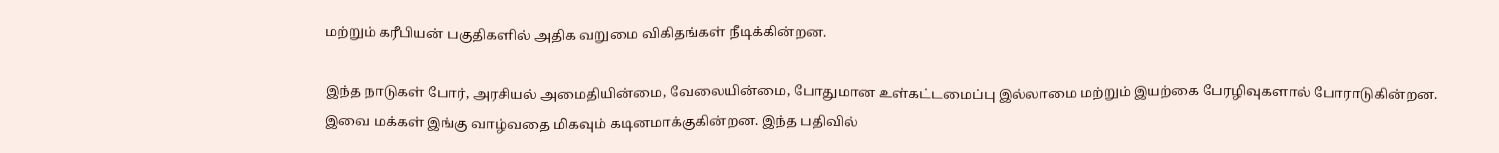மற்றும் கரீபியன் பகுதிகளில் அதிக வறுமை விகிதங்கள் நீடிக்கின்றன.

இந்த நாடுகள் போர், அரசியல் அமைதியின்மை, வேலையின்மை, போதுமான உள்கட்டமைப்பு இல்லாமை மற்றும் இயற்கை பேரழிவுகளால் போராடுகின்றன. இவை மக்கள் இங்கு வாழ்வதை மிகவும் கடினமாக்குகின்றன. இந்த பதிவில்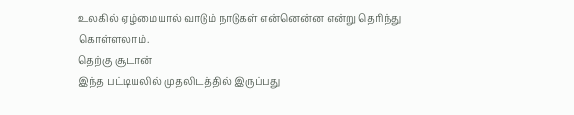உலகில் ஏழ்மையால் வாடும் நாடுகள் என்னென்ன என்று தெரிந்து கொள்ளலாம்.
தெற்கு சூடான்
இந்த பட்டியலில் முதலிடத்தில் இருப்பது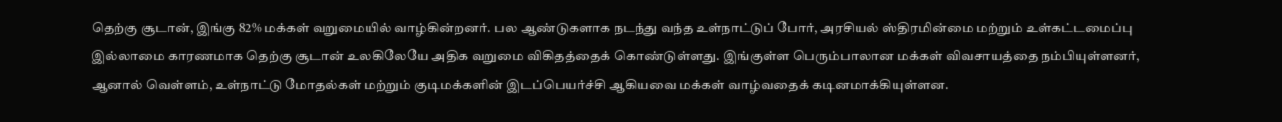தெற்கு சூடான், இங்கு 82% மக்கள் வறுமையில் வாழ்கின்றனர். பல ஆண்டுகளாக நடந்து வந்த உள்நாட்டுப் போர், அரசியல் ஸ்திரமின்மை மற்றும் உள்கட்டமைப்பு இல்லாமை காரணமாக தெற்கு சூடான் உலகிலேயே அதிக வறுமை விகிதத்தைக் கொண்டுள்ளது. இங்குள்ள பெரும்பாலான மக்கள் விவசாயத்தை நம்பியுள்ளனர், ஆனால் வெள்ளம், உள்நாட்டு மோதல்கள் மற்றும் குடிமக்களின் இடப்பெயர்ச்சி ஆகியவை மக்கள் வாழ்வதைக் கடினமாக்கியுள்ளன.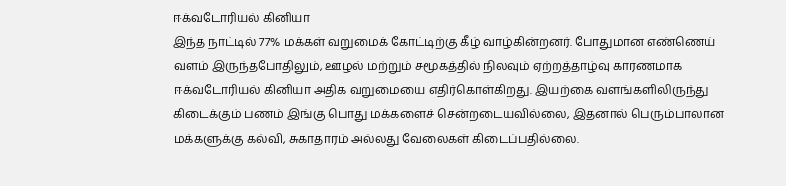ஈக்வடோரியல் கினியா
இந்த நாட்டில் 77% மக்கள் வறுமைக் கோட்டிற்கு கீழ் வாழ்கின்றனர். போதுமான எண்ணெய் வளம் இருந்தபோதிலும், ஊழல் மற்றும் சமூகத்தில் நிலவும் ஏற்றத்தாழ்வு காரணமாக ஈக்வடோரியல் கினியா அதிக வறுமையை எதிர்கொள்கிறது. இயற்கை வளங்களிலிருந்து கிடைக்கும் பணம் இங்கு பொது மக்களைச் சென்றடையவில்லை, இதனால் பெரும்பாலான மக்களுக்கு கல்வி, சுகாதாரம் அல்லது வேலைகள் கிடைப்பதில்லை.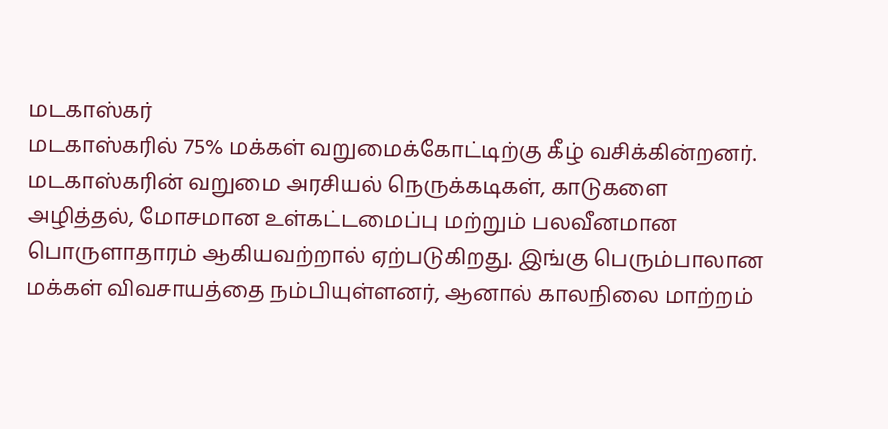மடகாஸ்கர்
மடகாஸ்கரில் 75% மக்கள் வறுமைக்கோட்டிற்கு கீழ் வசிக்கின்றனர். மடகாஸ்கரின் வறுமை அரசியல் நெருக்கடிகள், காடுகளை அழித்தல், மோசமான உள்கட்டமைப்பு மற்றும் பலவீனமான பொருளாதாரம் ஆகியவற்றால் ஏற்படுகிறது. இங்கு பெரும்பாலான மக்கள் விவசாயத்தை நம்பியுள்ளனர், ஆனால் காலநிலை மாற்றம்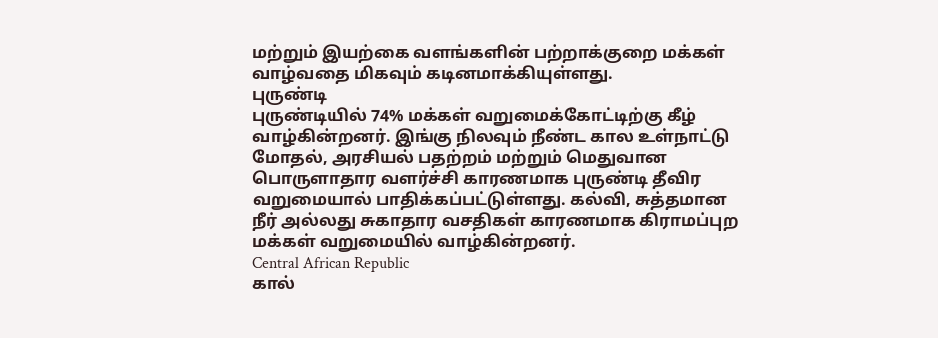மற்றும் இயற்கை வளங்களின் பற்றாக்குறை மக்கள் வாழ்வதை மிகவும் கடினமாக்கியுள்ளது.
புருண்டி
புருண்டியில் 74% மக்கள் வறுமைக்கோட்டிற்கு கீழ் வாழ்கின்றனர். இங்கு நிலவும் நீண்ட கால உள்நாட்டு மோதல், அரசியல் பதற்றம் மற்றும் மெதுவான பொருளாதார வளர்ச்சி காரணமாக புருண்டி தீவிர வறுமையால் பாதிக்கப்பட்டுள்ளது. கல்வி, சுத்தமான நீர் அல்லது சுகாதார வசதிகள் காரணமாக கிராமப்புற மக்கள் வறுமையில் வாழ்கின்றனர்.
Central African Republic
கால்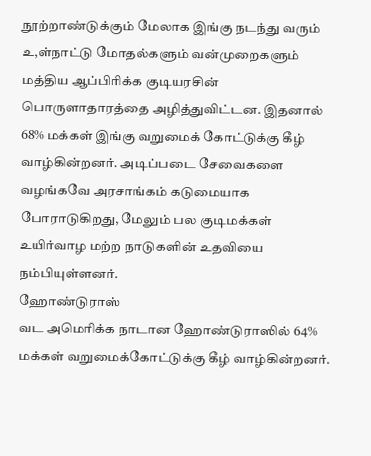நூற்றாண்டுக்கும் மேலாக இங்கு நடந்து வரும் உ,ள்நாட்டு மோதல்களும் வன்முறைகளும் மத்திய ஆப்பிரிக்க குடியரசின் பொருளாதாரத்தை அழித்துவிட்டன. இதனால் 68% மக்கள் இங்கு வறுமைக் கோட்டுக்கு கீழ் வாழ்கின்றனர். அடிப்படை சேவைகளை வழங்கவே அரசாங்கம் கடுமையாக போராடுகிறது, மேலும் பல குடிமக்கள் உயிர்வாழ மற்ற நாடுகளின் உதவியை நம்பியுள்ளனர்.
ஹோண்டுராஸ்
வட அமெரிக்க நாடான ஹோண்டுராஸில் 64% மக்கள் வறுமைக்கோட்டுக்கு கீழ் வாழ்கின்றனர்.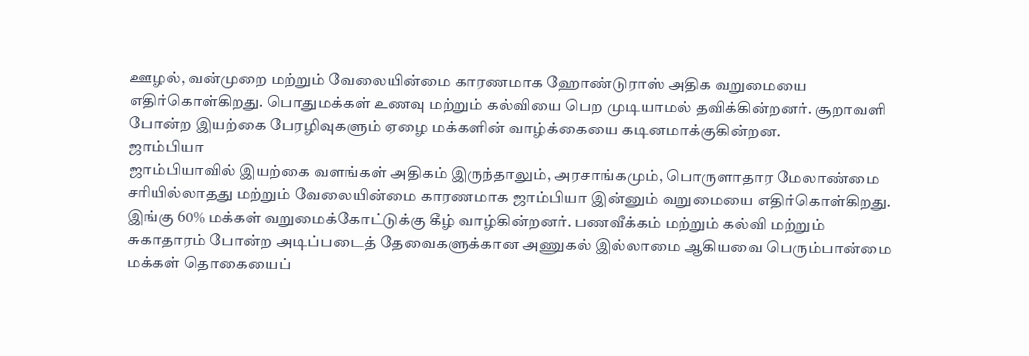ஊழல், வன்முறை மற்றும் வேலையின்மை காரணமாக ஹோண்டுராஸ் அதிக வறுமையை எதிர்கொள்கிறது. பொதுமக்கள் உணவு மற்றும் கல்வியை பெற முடியாமல் தவிக்கின்றனர். சூறாவளி போன்ற இயற்கை பேரழிவுகளும் ஏழை மக்களின் வாழ்க்கையை கடினமாக்குகின்றன.
ஜாம்பியா
ஜாம்பியாவில் இயற்கை வளங்கள் அதிகம் இருந்தாலும், அரசாங்கமும், பொருளாதார மேலாண்மை சரியில்லாதது மற்றும் வேலையின்மை காரணமாக ஜாம்பியா இன்னும் வறுமையை எதிர்கொள்கிறது. இங்கு 60% மக்கள் வறுமைக்கோட்டுக்கு கீழ் வாழ்கின்றனர். பணவீக்கம் மற்றும் கல்வி மற்றும் சுகாதாரம் போன்ற அடிப்படைத் தேவைகளுக்கான அணுகல் இல்லாமை ஆகியவை பெரும்பான்மை மக்கள் தொகையைப்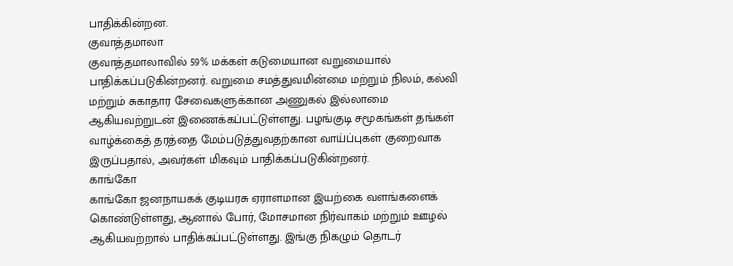பாதிக்கின்றன.
குவாத்தமாலா
குவாத்தமாலாவில் 59% மக்கள் கடுமையான வறுமையால் பாதிக்கப்படுகின்றனர். வறுமை சமத்துவமின்மை மற்றும் நிலம், கல்வி மற்றும் சுகாதார சேவைகளுக்கான அணுகல் இல்லாமை ஆகியவற்றுடன் இணைக்கப்பட்டுள்ளது. பழங்குடி சமூகங்கள் தங்கள் வாழ்க்கைத் தரத்தை மேம்படுத்துவதற்கான வாய்ப்புகள் குறைவாக இருப்பதால், அவர்கள் மிகவும் பாதிக்கப்படுகின்றனர்.
காங்கோ
காங்கோ ஜனநாயகக் குடியரசு ஏராளமான இயற்கை வளங்களைக் கொண்டுள்ளது, ஆனால் போர், மோசமான நிர்வாகம் மற்றும் ஊழல் ஆகியவற்றால் பாதிக்கப்பட்டுள்ளது. இங்கு நிகழும் தொடர்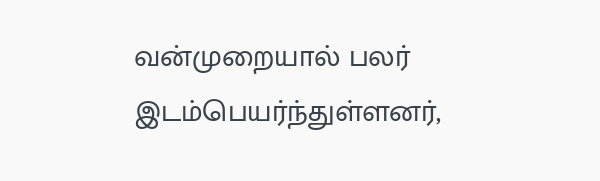வன்முறையால் பலர் இடம்பெயர்ந்துள்ளனர்,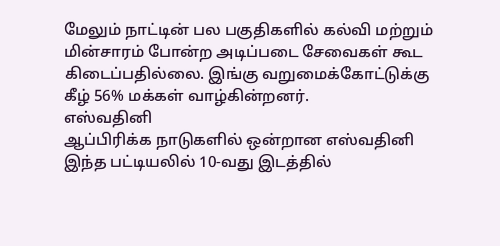மேலும் நாட்டின் பல பகுதிகளில் கல்வி மற்றும் மின்சாரம் போன்ற அடிப்படை சேவைகள் கூட கிடைப்பதில்லை. இங்கு வறுமைக்கோட்டுக்கு கீழ் 56% மக்கள் வாழ்கின்றனர்.
எஸ்வதினி
ஆப்பிரிக்க நாடுகளில் ஒன்றான எஸ்வதினி இந்த பட்டியலில் 10-வது இடத்தில்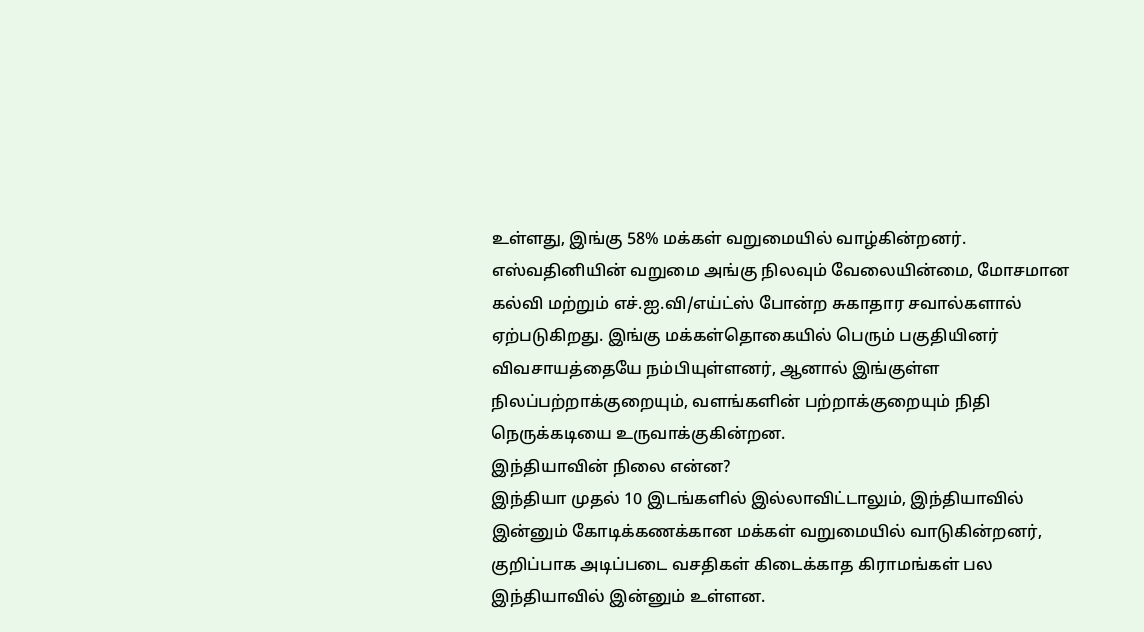உள்ளது, இங்கு 58% மக்கள் வறுமையில் வாழ்கின்றனர். எஸ்வதினியின் வறுமை அங்கு நிலவும் வேலையின்மை, மோசமான கல்வி மற்றும் எச்.ஐ.வி/எய்ட்ஸ் போன்ற சுகாதார சவால்களால் ஏற்படுகிறது. இங்கு மக்கள்தொகையில் பெரும் பகுதியினர் விவசாயத்தையே நம்பியுள்ளனர், ஆனால் இங்குள்ள நிலப்பற்றாக்குறையும், வளங்களின் பற்றாக்குறையும் நிதி நெருக்கடியை உருவாக்குகின்றன.
இந்தியாவின் நிலை என்ன?
இந்தியா முதல் 10 இடங்களில் இல்லாவிட்டாலும், இந்தியாவில் இன்னும் கோடிக்கணக்கான மக்கள் வறுமையில் வாடுகின்றனர், குறிப்பாக அடிப்படை வசதிகள் கிடைக்காத கிராமங்கள் பல இந்தியாவில் இன்னும் உள்ளன.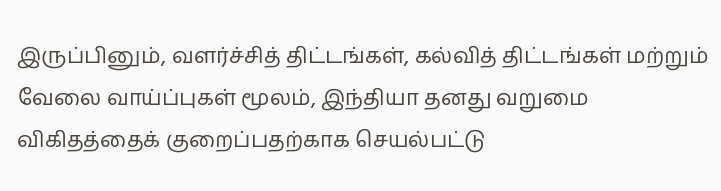இருப்பினும், வளர்ச்சித் திட்டங்கள், கல்வித் திட்டங்கள் மற்றும் வேலை வாய்ப்புகள் மூலம், இந்தியா தனது வறுமை விகிதத்தைக் குறைப்பதற்காக செயல்பட்டு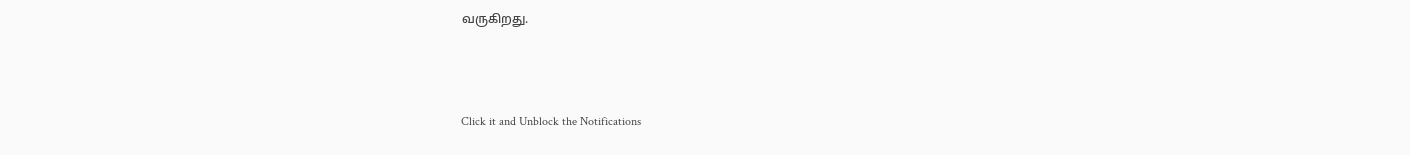வருகிறது.



Click it and Unblock the Notifications